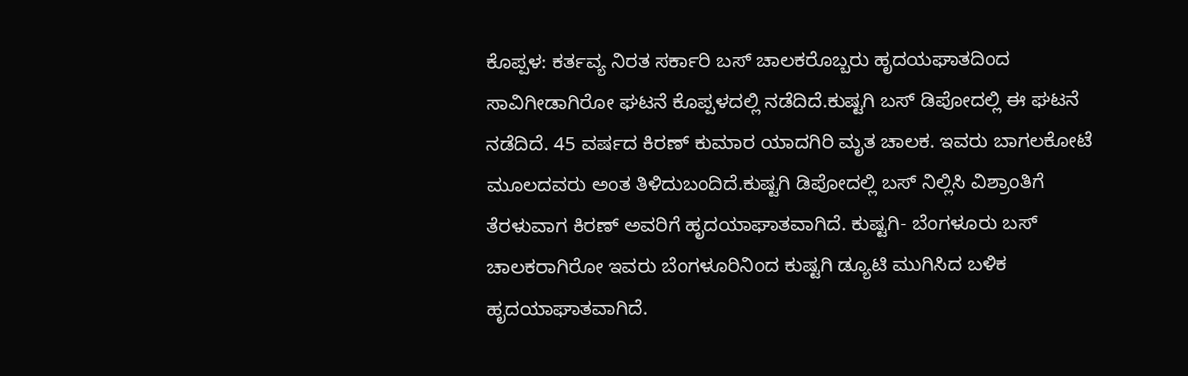ಕೊಪ್ಪಳ: ಕರ್ತವ್ಯ ನಿರತ ಸರ್ಕಾರಿ ಬಸ್ ಚಾಲಕರೊಬ್ಬರು ಹೃದಯಘಾತದಿಂದ ಸಾವಿಗೀಡಾಗಿರೋ ಘಟನೆ ಕೊಪ್ಪಳದಲ್ಲಿ ನಡೆದಿದೆ.ಕುಷ್ಟಗಿ ಬಸ್ ಡಿಪೋದಲ್ಲಿ ಈ ಘಟನೆ ನಡೆದಿದೆ. 45 ವರ್ಷದ ಕಿರಣ್ ಕುಮಾರ ಯಾದಗಿರಿ ಮೃತ ಚಾಲಕ. ಇವರು ಬಾಗಲಕೋಟೆ ಮೂಲದವರು ಅಂತ ತಿಳಿದುಬಂದಿದೆ.ಕುಷ್ಟಗಿ ಡಿಪೋದಲ್ಲಿ ಬಸ್ ನಿಲ್ಲಿಸಿ ವಿಶ್ರಾಂತಿಗೆ ತೆರಳುವಾಗ ಕಿರಣ್ ಅವರಿಗೆ ಹೃದಯಾಘಾತವಾಗಿದೆ. ಕುಷ್ಟಗಿ- ಬೆಂಗಳೂರು ಬಸ್ ಚಾಲಕರಾಗಿರೋ ಇವರು ಬೆಂಗಳೂರಿನಿಂದ ಕುಷ್ಟಗಿ ಡ್ಯೂಟಿ ಮುಗಿಸಿದ ಬಳಿಕ ಹೃದಯಾಘಾತವಾಗಿದೆ.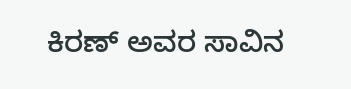ಕಿರಣ್ ಅವರ ಸಾವಿನ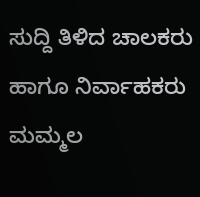ಸುದ್ದಿ ತಿಳಿದ ಚಾಲಕರು ಹಾಗೂ ನಿರ್ವಾಹಕರು ಮಮ್ಮಲ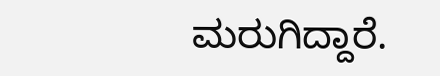ಮರುಗಿದ್ದಾರೆ.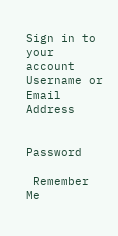Sign in to your account
Username or Email Address


Password

 Remember Me